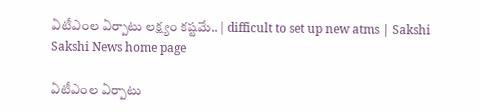ఏటీఎంల ఏర్పాటు లక్ష్యం కష్టమే.. | difficult to set up new atms | Sakshi
Sakshi News home page

ఏటీఎంల ఏర్పాటు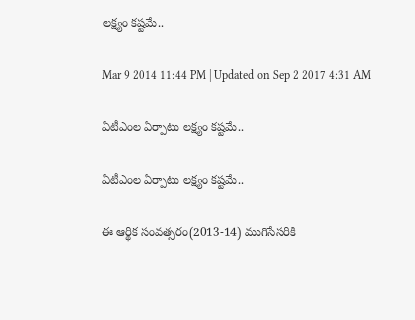లక్ష్యం కష్టమే..

Mar 9 2014 11:44 PM | Updated on Sep 2 2017 4:31 AM

ఏటీఎంల ఏర్పాటు లక్ష్యం కష్టమే..

ఏటీఎంల ఏర్పాటు లక్ష్యం కష్టమే..

ఈ ఆర్థిక సంవత్సరం(2013-14) ముగిసేసరికి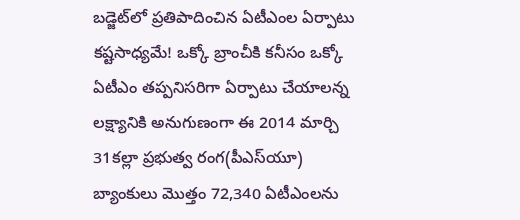బడ్జెట్‌లో ప్రతిపాదించిన ఏటీఎంల ఏర్పాటు కష్టసాధ్యమే! ఒక్కో బ్రాంచీకి కనీసం ఒక్కో ఏటీఎం తప్పనిసరిగా ఏర్పాటు చేయాలన్న లక్ష్యానికి అనుగుణంగా ఈ 2014 మార్చి 31కల్లా ప్రభుత్వ రంగ(పీఎస్‌యూ) బ్యాంకులు మొత్తం 72,340 ఏటీఎంలను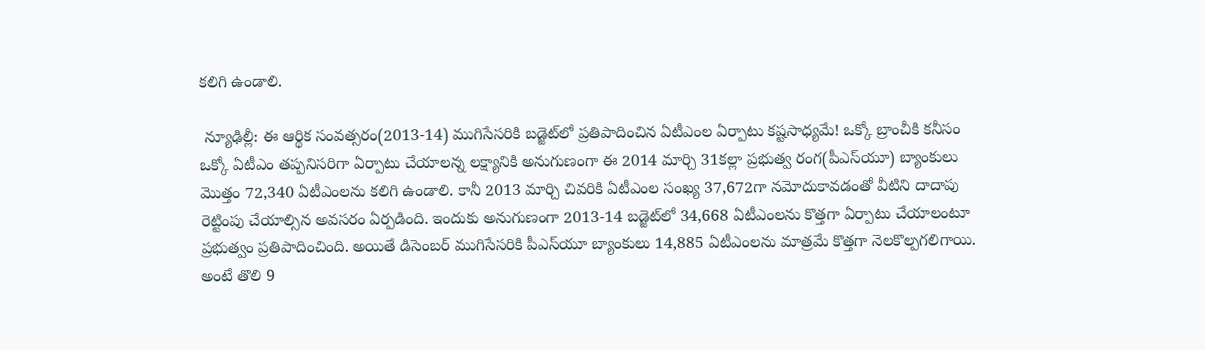కలిగి ఉండాలి.

 న్యూఢిల్లీ: ఈ ఆర్థిక సంవత్సరం(2013-14) ముగిసేసరికి బడ్జెట్‌లో ప్రతిపాదించిన ఏటీఎంల ఏర్పాటు కష్టసాధ్యమే! ఒక్కో బ్రాంచీకి కనీసం ఒక్కో ఏటీఎం తప్పనిసరిగా ఏర్పాటు చేయాలన్న లక్ష్యానికి అనుగుణంగా ఈ 2014 మార్చి 31కల్లా ప్రభుత్వ రంగ(పీఎస్‌యూ) బ్యాంకులు మొత్తం 72,340 ఏటీఎంలను కలిగి ఉండాలి. కానీ 2013 మార్చి చివరికి ఏటీఎంల సంఖ్య 37,672గా నమోదుకావడంతో వీటిని దాదాపు రెట్టింపు చేయాల్సిన అవసరం ఏర్పడింది. ఇందుకు అనుగుణంగా 2013-14 బడ్జెట్‌లో 34,668 ఏటీఎంలను కొత్తగా ఏర్పాటు చేయాలంటూ ప్రభుత్వం ప్రతిపాదించింది. అయితే డిసెంబర్ ముగిసేసరికి పీఎస్‌యూ బ్యాంకులు 14,885 ఏటీఎంలను మాత్రమే కొత్తగా నెలకొల్పగలిగాయి. అంటే తొలి 9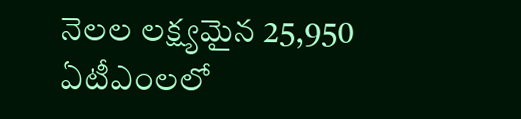నెలల లక్ష్యమైన 25,950 ఏటీఎంలలో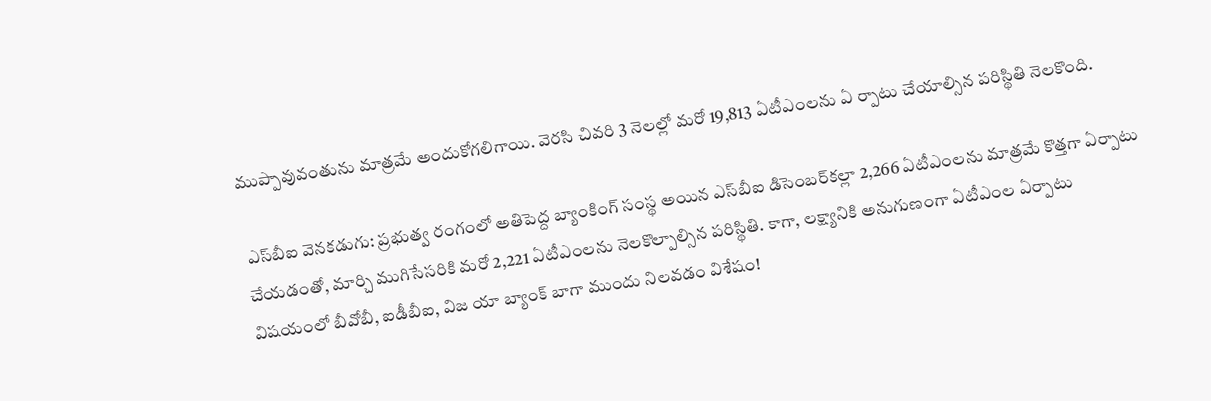ముప్పావువంతును మాత్రమే అందుకోగలిగాయి. వెరసి చివరి 3 నెలల్లో మరో 19,813 ఏటీఎంలను ఏ ర్పాటు చేయాల్సిన పరిస్థితి నెలకొంది.

 ఎస్‌బీఐ వెనకడుగు: ప్రభుత్వ రంగంలో అతిపెద్ద బ్యాంకింగ్ సంస్థ అయిన ఎస్‌బీఐ డిసెంబర్‌కల్లా 2,266 ఏటీఎంలను మాత్రమే కొత్తగా ఏర్పాటు చేయడంతో, మార్చి ముగిసేసరికి మరో 2,221 ఏటీఎంలను నెలకొల్పాల్సిన పరిస్థితి. కాగా, లక్ష్యానికి అనుగుణంగా ఏటీఎంల ఏర్పాటు విషయంలో బీవోబీ, ఐడీబీఐ, విజ యా బ్యాంక్ బాగా ముందు నిలవడం విశేషం!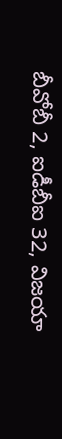బీవోబీ 2, ఐడీబీఐ 32, విజయా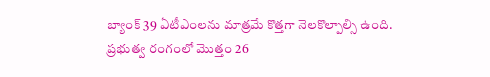బ్యాంక్ 39 ఏటీఎంలను మాత్రమే కొత్తగా నెలకొల్పాల్సి ఉంది. ప్రభుత్వ రంగంలో మొత్తం 26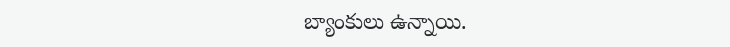బ్యాంకులు ఉన్నాయి.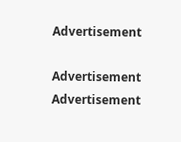Advertisement

Advertisement
Advertisement